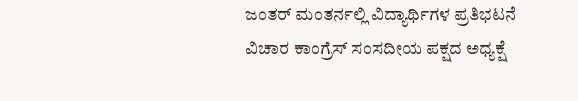ಜಂತರ್ ಮಂತರ್ನಲ್ಲಿ ವಿದ್ಯಾರ್ಥಿಗಳ ಪ್ರತಿಭಟನೆ ವಿಚಾರ ಕಾಂಗ್ರೆಸ್ ಸಂಸದೀಯ ಪಕ್ಷದ ಅಧ್ಯಕ್ಷೆ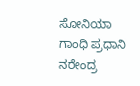ಸೋನಿಯಾ ಗಾಂಧಿ ಪ್ರಧಾನಿ ನರೇಂದ್ರ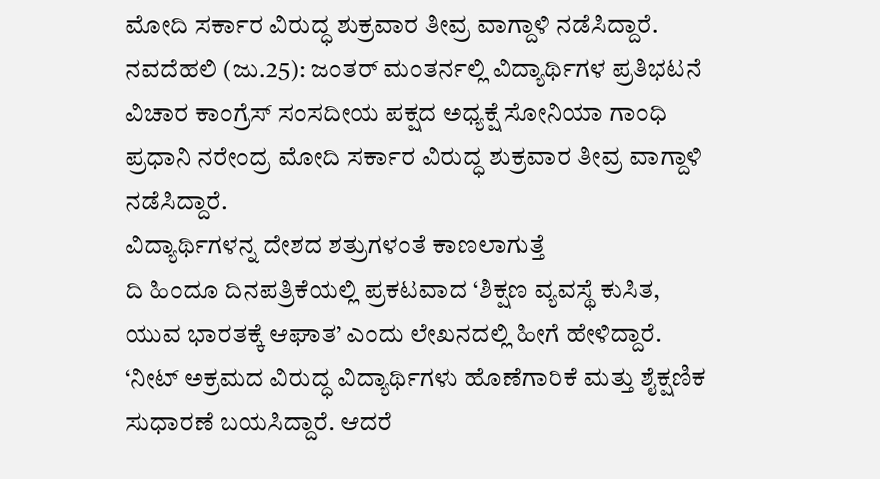ಮೋದಿ ಸರ್ಕಾರ ವಿರುದ್ಧ ಶುಕ್ರವಾರ ತೀವ್ರ ವಾಗ್ದಾಳಿ ನಡೆಸಿದ್ದಾರೆ.
ನವದೆಹಲಿ (ಜು.25): ಜಂತರ್ ಮಂತರ್ನಲ್ಲಿ ವಿದ್ಯಾರ್ಥಿಗಳ ಪ್ರತಿಭಟನೆ ವಿಚಾರ ಕಾಂಗ್ರೆಸ್ ಸಂಸದೀಯ ಪಕ್ಷದ ಅಧ್ಯಕ್ಷೆ ಸೋನಿಯಾ ಗಾಂಧಿ ಪ್ರಧಾನಿ ನರೇಂದ್ರ ಮೋದಿ ಸರ್ಕಾರ ವಿರುದ್ಧ ಶುಕ್ರವಾರ ತೀವ್ರ ವಾಗ್ದಾಳಿ ನಡೆಸಿದ್ದಾರೆ.
ವಿದ್ಯಾರ್ಥಿಗಳನ್ನ ದೇಶದ ಶತ್ರುಗಳಂತೆ ಕಾಣಲಾಗುತ್ತೆ
ದಿ ಹಿಂದೂ ದಿನಪತ್ರಿಕೆಯಲ್ಲಿ ಪ್ರಕಟವಾದ ‘ಶಿಕ್ಷಣ ವ್ಯವಸ್ಥೆ ಕುಸಿತ, ಯುವ ಭಾರತಕ್ಕೆ ಆಘಾತ’ ಎಂದು ಲೇಖನದಲ್ಲಿ ಹೀಗೆ ಹೇಳಿದ್ದಾರೆ.
‘ನೀಟ್ ಅಕ್ರಮದ ವಿರುದ್ಧ ವಿದ್ಯಾರ್ಥಿಗಳು ಹೊಣೆಗಾರಿಕೆ ಮತ್ತು ಶೈಕ್ಷಣಿಕ ಸುಧಾರಣೆ ಬಯಸಿದ್ದಾರೆ. ಆದರೆ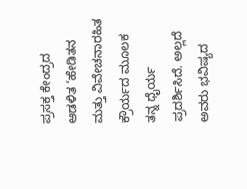ಪ್ರಸಕ್ತ ಕೇಂದ್ರದ ಆಡಳಿತ ‘ಹೇಡಿತನ ಮತ್ತು ವಿವೇಚನಾರಹಿತ ಕ್ರೌರ್ಯದ ಮೂಲಕ ತನ್ನ ಧೈರ್ಯ ಪ್ರದರ್ಶಿಸಿದೆ. ಅಲ್ಲದೆ ಅವರು ಭವಿಷ್ಯದ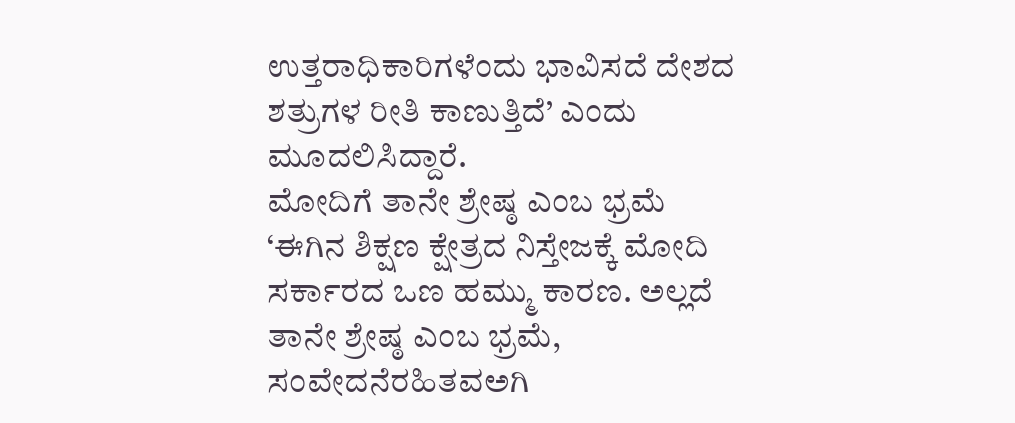ಉತ್ತರಾಧಿಕಾರಿಗಳೆಂದು ಭಾವಿಸದೆ ದೇಶದ ಶತ್ರುಗಳ ರೀತಿ ಕಾಣುತ್ತಿದೆ’ ಎಂದು ಮೂದಲಿಸಿದ್ದಾರೆ.
ಮೋದಿಗೆ ತಾನೇ ಶ್ರೇಷ್ಠ ಎಂಬ ಭ್ರಮೆ
‘ಈಗಿನ ಶಿಕ್ಷಣ ಕ್ಷೇತ್ರದ ನಿಸ್ತೇಜಕ್ಕೆ ಮೋದಿ ಸರ್ಕಾರದ ಒಣ ಹಮ್ಮು ಕಾರಣ. ಅಲ್ಲದೆ ತಾನೇ ಶ್ರೇಷ್ಠ ಎಂಬ ಭ್ರಮೆ, ಸಂವೇದನೆರಹಿತವಅಗಿ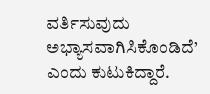ವರ್ತಿಸುವುದು ಅಭ್ಯಾಸವಾಗಿಸಿಕೊಂಡಿದೆ’ ಎಂದು ಕುಟುಕಿದ್ದಾರೆ.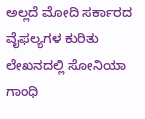ಅಲ್ಲದೆ ಮೋದಿ ಸರ್ಕಾರದ ವೈಫಲ್ಯಗಳ ಕುರಿತು ಲೇಖನದಲ್ಲಿ ಸೋನಿಯಾ ಗಾಂಧಿ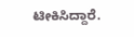ಟೀಕಿಸಿದ್ದಾರೆ.